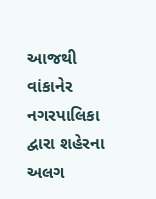આજથી વાંકાનેર નગરપાલિકા દ્વારા શહેરના અલગ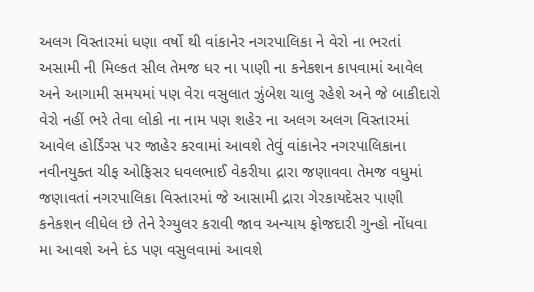અલગ વિસ્તારમાં ધણા વર્ષો થી વાંકાનેર નગરપાલિકા ને વેરો ના ભરતાં અસામી ની મિલ્કત સીલ તેમજ ધર ના પાણી ના કનેકશન કાપવામાં આવેલ અને આગામી સમયમાં પણ વેરા વસુલાત ઝુંબેશ ચાલુ રહેશે અને જે બાકીદારો વેરો નહીં ભરે તેવા લોકો ના નામ પણ શહેર ના અલગ અલગ વિસ્તારમાં આવેલ હોર્ડિંગ્સ પર જાહેર કરવામાં આવશે તેવું વાંકાનેર નગરપાલિકાના નવીનયુક્ત ચીફ ઓફિસર ધવલભાઈ વેકરીયા દ્રારા જણાવવા તેમજ વધુમાં જણાવતાં નગરપાલિકા વિસ્તારમાં જે આસામી દ્રારા ગેરકાયદેસર પાણી કનેકશન લીધેલ છે તેને રેગ્યુલર કરાવી જાવ અન્યાય ફોજદારી ગુન્હો નોંધવા મા આવશે અને દંડ પણ વસુલવામાં આવશે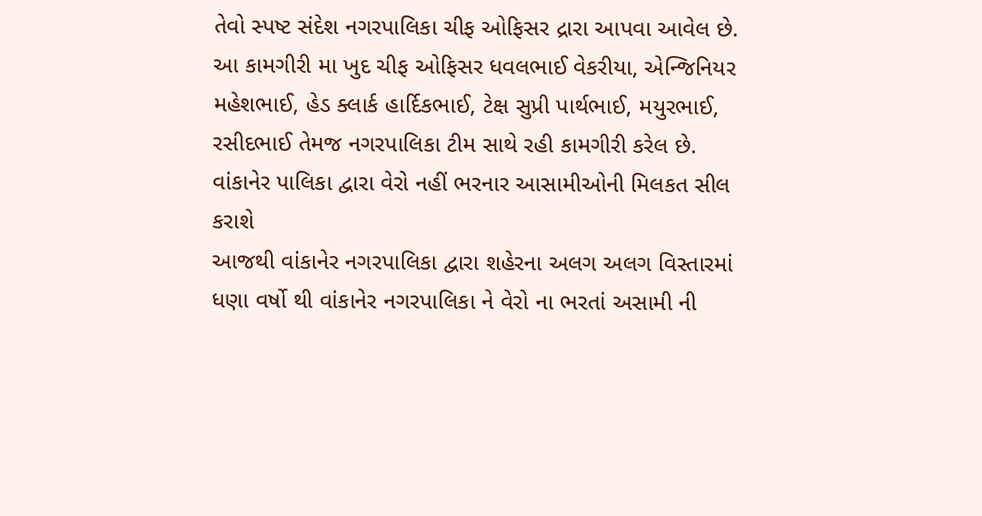તેવો સ્પષ્ટ સંદેશ નગરપાલિકા ચીફ ઓફિસર દ્રારા આપવા આવેલ છે. આ કામગીરી મા ખુદ ચીફ ઓફિસર ધવલભાઈ વેકરીયા, એન્જિનિયર મહેશભાઈ, હેડ ક્લાર્ક હાર્દિકભાઈ, ટેક્ષ સુપ્રી પાર્થભાઈ, મયુરભાઈ, રસીદભાઈ તેમજ નગરપાલિકા ટીમ સાથે રહી કામગીરી કરેલ છે.
વાંકાનેર પાલિકા દ્વારા વેરો નહીં ભરનાર આસામીઓની મિલકત સીલ કરાશે
આજથી વાંકાનેર નગરપાલિકા દ્વારા શહેરના અલગ અલગ વિસ્તારમાં ધણા વર્ષો થી વાંકાનેર નગરપાલિકા ને વેરો ના ભરતાં અસામી ની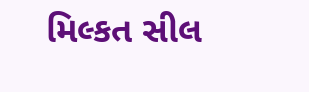મિલ્કત સીલ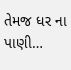તેમજ ધર ના પાણી…